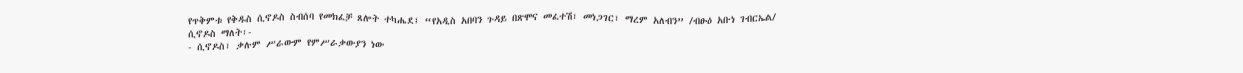የጥቅምቱ የቅዱስ ሲኖዶስ ስብሰባ የመክፈቻ ጸሎት ተካሔደ፤ “የአዲስ አበባን ጉዳይ በጽሞና መፈተሽ፣ መነጋገር፣ ማረም አለብን” /ብፁዕ አቡነ ገብርኤል/
ሲኖዶስ ማለት፡-
- ሲኖዶስ፣ ቃሉም ሥራውም የምሥራቃውያን ነው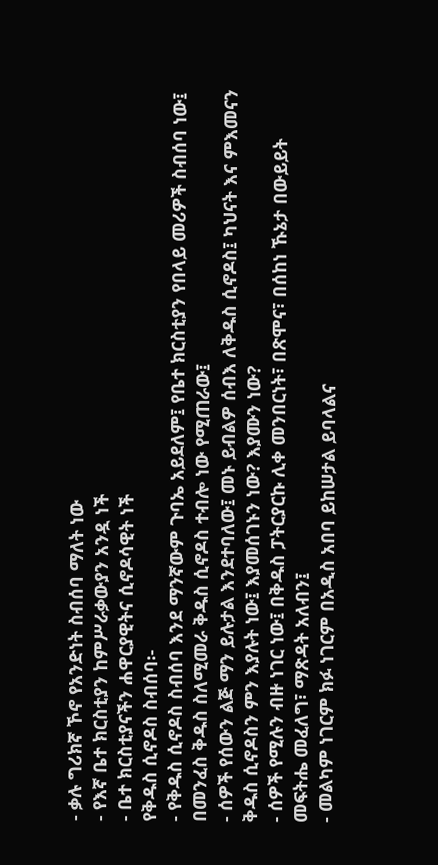- ቃሉ ግሪክኛ ኾኖ የአንድነት ስብሰባ ማለት ነው
- የእኛ ቤተ ክርስቲያን ከምሥራቃውያን አንዷ ነች
- ቤተ ክርስቲያናችን ሐዋርያዊትና ሲኖዶሳዊት ነች
የቅዱስ ሲኖዶስ ስብሰባ፡-
- የቅዱስ ሲኖዶስ ስብሰባ እንደ ማንኛውም ጉባኤ አይደለም፤ የቤተ ክርስቲያን የበላይ መሪዎች ስብሰባ ነው፤ በመንፈስ ቅዱስ ስለሚመራ ቅዱስ ሲኖዶስ ተብሎ ነው የሚጠራው፤
- ሰዎች የሰውን ልጅ ማን ይሉታል እንደተባለው፤ መኑ ይብልዎ ሰብእ ለቅዱስ ሲኖዶስ፤ ካህናት እና ምእመናን ቅዱስ ሲኖዶስን ምን እያሉት ነው፤ እያመሰገኑን ነው? እያሙን ነው?
- ሰዎች የሚሉን ብዙ ነገር ነው፤ በቅዱስ ፓትርያርኩ ሊቀ መንበርነት፣ በጽሞና፣ በሰከነ ኹኔታ በውይይት መፍትሔ መፈለግ፣ ማጽዳት አለብን፤
- መልካም ነገርም ክፉ ነገርም በአዲስ አበባ ይከሠታል ይባላልና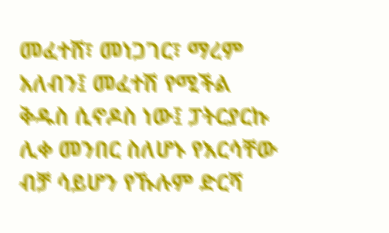መፈተሸ፣ መነጋገር፣ ማረም አለብን፤ መፈተሽ የሚችል ቅዱስ ሲኖዶስ ነው፤ ፓትርያርኩ ሊቀ መንበር ስለሆኑ የእርሳቸው ብቻ ሳይሆን የኹሉም ድርሻ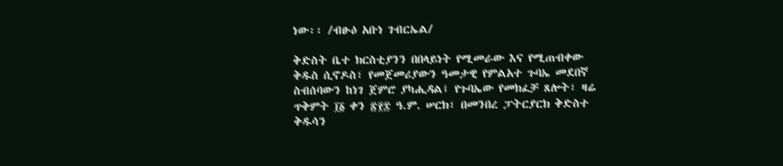ነው፡፡ /ብፁዕ አቡነ ገብርኤል/

ቅድስት ቤተ ክርስቲያንን በበላይነት የሚመራው እና የሚጠብቀው ቅዱስ ሲኖዶስ፣ የመጀመሪያውን ዓመታዊ የምልአተ ጉባኤ መደበኛ ስብሰባውን ከነገ ጀምሮ ያካሒዳል፤ የጉባኤው የመክፈቻ ጸሎት፣ ዛሬ ጥቅምት ፲፩ ቀን ፳፻፰ ዓ.ም. ሠርክ፣ በመንበረ ፓትርያርክ ቅድስተ ቅዱሳን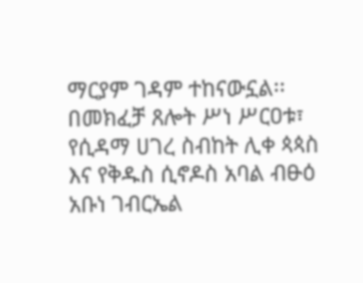ማርያም ገዳም ተከናውኗል፡፡
በመክፈቻ ጸሎት ሥነ ሥርዐቱ፣ የሲዳማ ሀገረ ስብከት ሊቀ ጳጳስ እና የቅዱስ ሲኖዶስ አባል ብፁዕ አቡነ ገብርኤል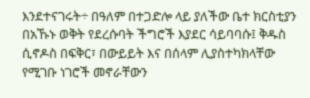እንደተናገሩት÷ በዓለም በተጋድሎ ላይ ያለችው ቤተ ክርስቲያን በአኹኑ ወቅት የደረሱባት ችግሮች እያደር ሳይባባሱ፤ ቅዱስ ሲኖዶስ በፍቅር፣ በውይይት እና በሰላም ሊያስተካክላቸው የሚገቡ ነገሮች መኖራቸውን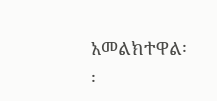አመልክተዋል፡፡